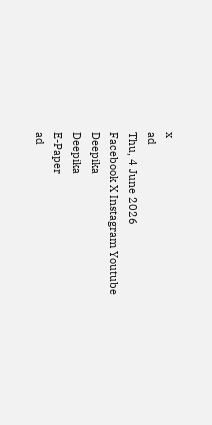x
ad
Thu, 4 June 2026
Facebook X Instagram Youtube
Deepika
Deepika
E-Paper
ad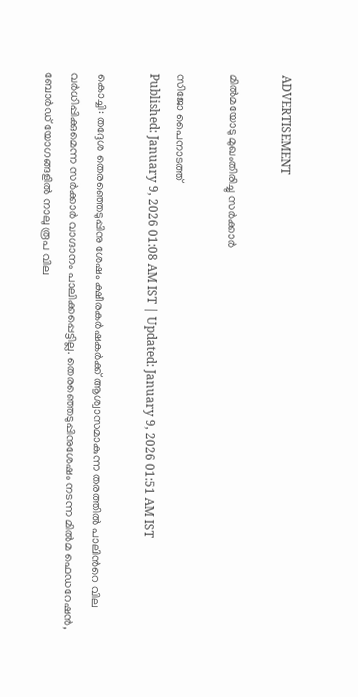ADVERTISEMENT

മിൽമയോടു മുഖംതിരിച്ചു സർക്കാർ

സിജോ പൈനാടത്ത്
Published: January 9, 2026 01:08 AM IST | Updated: January 9, 2026 01:51 AM IST

കൊച്ചി: തദ്ദേശ തെരഞ്ഞെടുപ്പിനു ശേഷം ക്ഷീരകർഷകർക്ക് ആശ്വാസമാകുന്ന തരത്തിൽ പാലിന്‍റെ വില വർധിപ്പിക്കുമെന്ന സർക്കാർ വാഗ്ദാനം പാലിക്കപ്പെട്ടില്ല. തെരഞ്ഞെടുപ്പിനുശേഷം നടന്ന മിൽമ ഫെഡറേഷൻ, ബോർഡ് യോഗങ്ങളിൽ നാലു രൂപ വില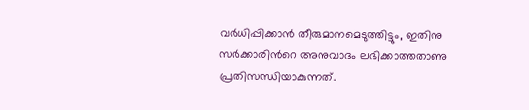വർധിപ്പിക്കാൻ തീരുമാനമെടുത്തിട്ടും, ഇതിനു സർക്കാരിന്‍റെ അനുവാദം ലഭിക്കാത്തതാണു പ്രതിസന്ധിയാകുന്നത്.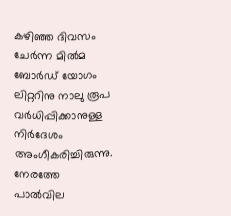കഴിഞ്ഞ ദിവസം ചേർന്ന മിൽമ ബോർഡ് യോഗം ലിറ്ററിനു നാലു രൂപ വർധിപ്പിക്കാനുള്ള നിർദേശം അംഗീകരിച്ചിരുന്നു. നേരത്തേ പാൽവില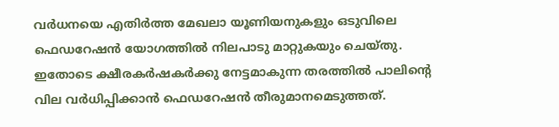വർധനയെ എതിർത്ത മേഖലാ യൂണിയനുകളും ഒടുവിലെ ഫെഡറേഷൻ യോഗത്തിൽ നിലപാടു മാറ്റുകയും ചെയ്തു. ഇതോടെ ക്ഷീരകർഷകർക്കു നേട്ടമാകുന്ന തരത്തിൽ പാലിന്‍റെ വില വർധിപ്പിക്കാൻ ഫെഡറേഷൻ തീരുമാനമെടുത്തത്.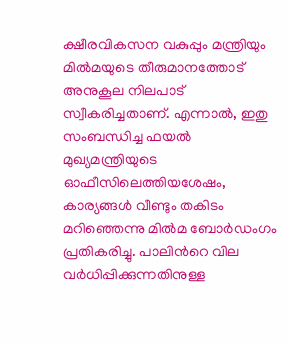ക്ഷീരവികസന വകുപ്പും മന്ത്രിയും മിൽമയുടെ തീരുമാനത്തോട് അനുകൂല നിലപാട് സ്വീകരിച്ചതാണ്. എന്നാൽ, ഇതു സംബന്ധിച്ച ഫയൽ മുഖ്യമന്ത്രിയുടെ ഓഫീസിലെത്തിയശേഷം, കാര്യങ്ങൾ വീണ്ടും തകിടം മറിഞ്ഞെന്നു മിൽമ ബോർഡംഗം പ്രതികരിച്ചു. പാലിന്‍റെ വില വർധിപ്പിക്കുന്നതിനുള്ള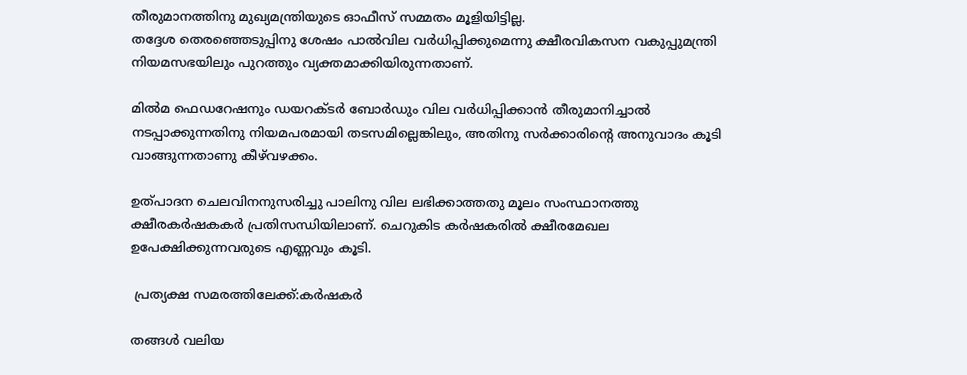തീരുമാനത്തിനു മുഖ്യമന്ത്രിയുടെ ഓഫീസ് സമ്മതം മൂളിയിട്ടില്ല.
തദ്ദേശ തെരഞ്ഞെടുപ്പിനു ശേഷം പാൽവില വർധിപ്പിക്കുമെന്നു ക്ഷീരവികസന വകുപ്പുമന്ത്രി നിയമസഭയിലും പുറത്തും വ്യക്തമാക്കിയിരുന്നതാണ്.

മിൽമ ഫെഡറേഷനും ഡയറക്ടർ ബോർഡും വില വർധിപ്പിക്കാൻ തീരുമാനിച്ചാൽ നടപ്പാക്കുന്നതിനു നിയമപരമായി തടസമില്ലെങ്കിലും, അതിനു സർക്കാരിന്‍റെ അനുവാദം കൂടി വാങ്ങുന്നതാണു കീഴ്‌വഴക്കം.

ഉത്പാദന ചെലവിനനുസരിച്ചു പാലിനു വില ലഭിക്കാത്തതു മൂലം സംസ്ഥാനത്തു ക്ഷീരകർഷകകർ പ്രതിസന്ധിയിലാണ്. ചെറുകിട കർഷകരിൽ ക്ഷീരമേഖല ഉപേക്ഷിക്കുന്നവരുടെ എണ്ണവും കൂടി.

 പ്രത്യക്ഷ സമരത്തിലേക്ക്:കർഷകർ

തങ്ങൾ വലിയ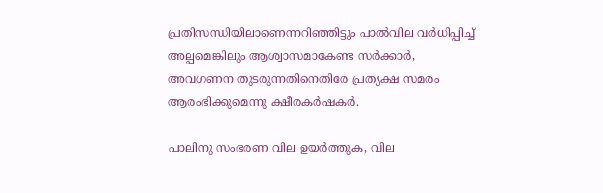പ്രതിസന്ധിയിലാണെന്നറിഞ്ഞിട്ടും പാൽവില വർധിപ്പിച്ച് അല്പമെങ്കിലും ആശ്വാസമാകേണ്ട സർക്കാർ, അവഗണന തുടരുന്നതിനെതിരേ പ്രത്യക്ഷ സമരം ആരംഭിക്കുമെന്നു ക്ഷീരകർഷകർ.

പാലിനു സംഭരണ വില ഉയർത്തുക, വില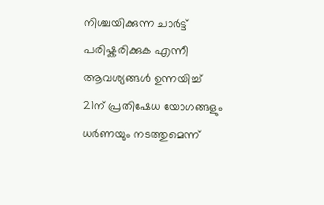നിശ്ചയിക്കുന്ന ചാർട്ട് പരിഷ്കരിക്കുക എന്നീ ആവശ്യങ്ങൾ ഉന്നയിച്ച് 21ന് പ്രതിഷേധ യോഗങ്ങളും ധർണയും നടത്തുമെന്ന്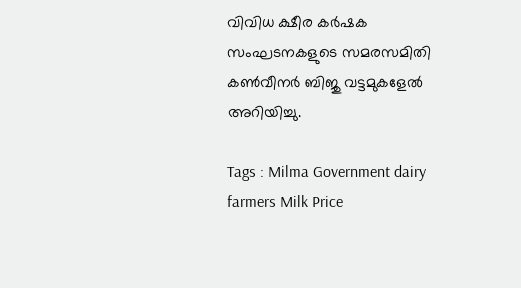വിവിധ ക്ഷീര കർഷക സംഘടനകളുടെ സമരസമിതി കൺവീനർ ബിജു വട്ടമുകളേൽ അറിയിച്ചു.

Tags : Milma Government dairy farmers Milk Price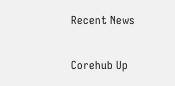Recent News

Corehub Up